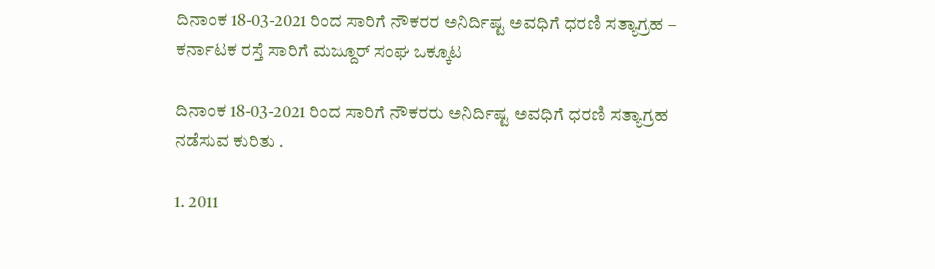ದಿನಾಂಕ 18-03-2021 ರಿಂದ ಸಾರಿಗೆ ನೌಕರರ ಅನಿರ್ದಿಷ್ಟ ಅವಧಿಗೆ ಧರಣಿ ಸತ್ಯಾಗ್ರಹ – ಕರ್ನಾಟಕ ರಸ್ತೆ ಸಾರಿಗೆ ಮಜ್ದೂರ್ ಸಂಘ ಒಕ್ಕೂಟ

ದಿನಾಂಕ 18-03-2021 ರಿಂದ ಸಾರಿಗೆ ನೌಕರರು ಅನಿರ್ದಿಷ್ಟ ಅವಧಿಗೆ ಧರಣಿ ಸತ್ಯಾಗ್ರಹ ನಡೆಸುವ ಕುರಿತು .

1. 2011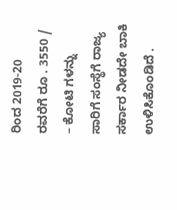ರಿಂದ 2019-20 ರವರೆಗೆ ರೂ . 3550 / – ಕೋಟಿ ಗಳನ್ನು ಸಾರಿಗೆ ಸಂಸ್ಥೆಗೆ ರಾಜ್ಯ ಸರ್ಕಾರ ನೀಡದೇ ಬಾಕಿ ಉಳಿಸಿಕೊಂಡಿದೆ .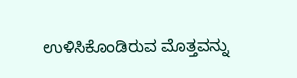ಉಳಿಸಿಕೊಂಡಿರುವ ಮೊತ್ತವನ್ನು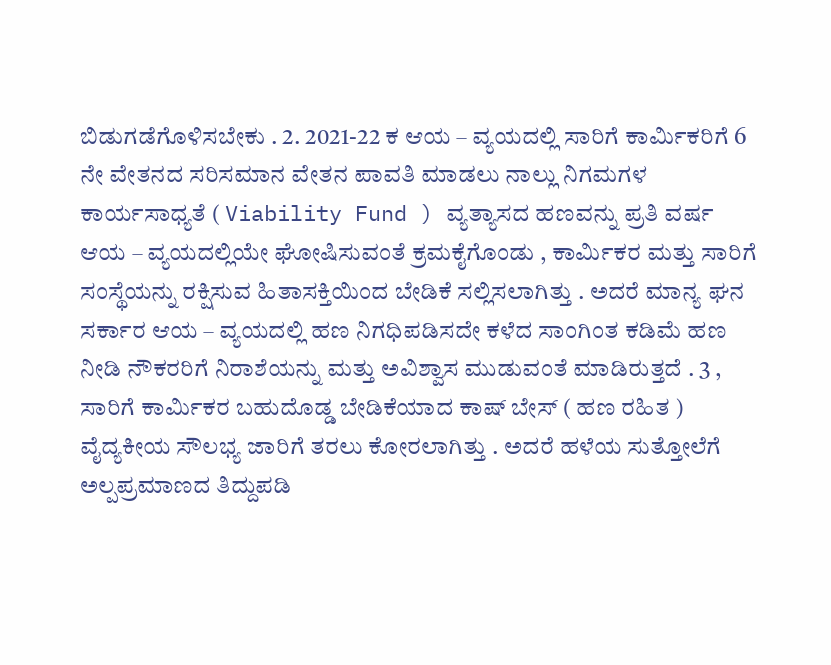ಬಿಡುಗಡೆಗೊಳಿಸಬೇಕು . 2. 2021-22 ಕ ಆಯ – ವ್ಯಯದಲ್ಲಿ ಸಾರಿಗೆ ಕಾರ್ಮಿಕರಿಗೆ 6 ನೇ ವೇತನದ ಸರಿಸಮಾನ ವೇತನ ಪಾವತಿ ಮಾಡಲು ನಾಲ್ಲು ನಿಗಮಗಳ ಕಾರ್ಯಸಾಧ್ಯತೆ ( Viability Fund ) ವ್ಯತ್ಯಾಸದ ಹಣವನ್ನು ಪ್ರತಿ ವರ್ಷ ಆಯ – ವ್ಯಯದಲ್ಲಿಯೇ ಘೋಷಿಸುವಂತೆ ಕ್ರಮಕೈಗೊಂಡು , ಕಾರ್ಮಿಕರ ಮತ್ತು ಸಾರಿಗೆ ಸಂಸ್ಥೆಯನ್ನು ರಕ್ಷಿಸುವ ಹಿತಾಸಕ್ತಿಯಿಂದ ಬೇಡಿಕೆ ಸಲ್ಲಿಸಲಾಗಿತ್ತು . ಅದರೆ ಮಾನ್ಯ ಘನ ಸರ್ಕಾರ ಆಯ – ವ್ಯಯದಲ್ಲಿ ಹಣ ನಿಗಧಿಪಡಿಸದೇ ಕಳೆದ ಸಾಂಗಿಂತ ಕಡಿಮೆ ಹಣ ನೀಡಿ ನೌಕರರಿಗೆ ನಿರಾಶೆಯನ್ನು ಮತ್ತು ಅವಿಶ್ವಾಸ ಮುಡುವಂತೆ ಮಾಡಿರುತ್ತದೆ . 3 , ಸಾರಿಗೆ ಕಾರ್ಮಿಕರ ಬಹುದೊಡ್ಡ ಬೇಡಿಕೆಯಾದ ಕಾಷ್ ಬೇಸ್ ( ಹಣ ರಹಿತ ) ವೈದ್ಯಕೀಯ ಸೌಲಭ್ಯ ಜಾರಿಗೆ ತರಲು ಕೋರಲಾಗಿತ್ತು . ಅದರೆ ಹಳೆಯ ಸುತ್ತೋಲೆಗೆ ಅಲ್ಪಪ್ರಮಾಣದ ತಿದ್ದುಪಡಿ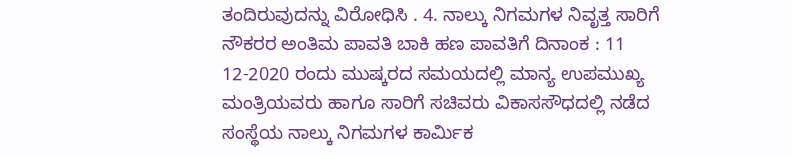ತಂದಿರುವುದನ್ನು ವಿರೋಧಿಸಿ . 4. ನಾಲ್ಕು ನಿಗಮಗಳ ನಿವೃತ್ತ ಸಾರಿಗೆ ನೌಕರರ ಅಂತಿಮ ಪಾವತಿ ಬಾಕಿ ಹಣ ಪಾವತಿಗೆ ದಿನಾಂಕ : 11 12-2020 ರಂದು ಮುಷ್ಕರದ ಸಮಯದಲ್ಲಿ ಮಾನ್ಯ ಉಪಮುಖ್ಯ ಮಂತ್ರಿಯವರು ಹಾಗೂ ಸಾರಿಗೆ ಸಚಿವರು ವಿಕಾಸಸೌಧದಲ್ಲಿ ನಡೆದ ಸಂಸ್ಥೆಯ ನಾಲ್ಕು ನಿಗಮಗಳ ಕಾರ್ಮಿಕ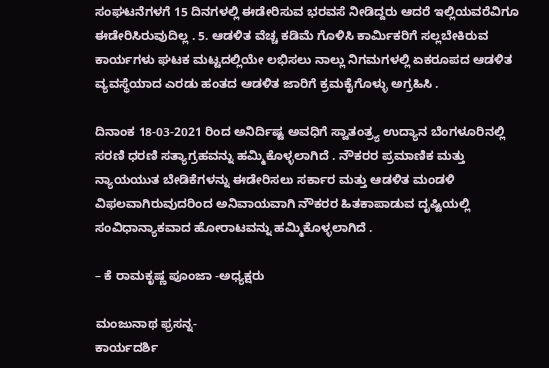ಸಂಘಟನೆಗಳಗೆ 15 ದಿನಗಳಲ್ಲಿ ಈಡೇರಿಸುವ ಭರವಸೆ ನೀಡಿದ್ದರು ಆದರೆ ಇಲ್ಲಿಯವರೆವಿಗೂ ಈಡೇರಿಸಿರುವುದಿಲ್ಲ . 5. ಆಡಳಿತ ವೆಚ್ಚ ಕಡಿಮೆ ಗೊಳಿಸಿ ಕಾರ್ಮಿಕರಿಗೆ ಸಲ್ಲಬೇಕಿರುವ ಕಾರ್ಯಗಳು ಘಟಕ ಮಟ್ಟದಲ್ಲಿಯೇ ಲಭಿಸಲು ನಾಲ್ಲು ನಿಗಮಗಳಲ್ಲಿ ಏಕರೂಪದ ಆಡಳಿತ ವ್ಯವಸ್ಥೆಯಾದ ಎರಡು ಹಂತದ ಆಡಳಿತ ಜಾರಿಗೆ ಕ್ರಮಕೈಗೊಳ್ಳು ಅಗ್ರಹಿಸಿ .

ದಿನಾಂಕ 18-03-2021 ರಿಂದ ಅನಿರ್ದಿಷ್ಟ ಅವಧಿಗೆ ಸ್ವಾತಂತ್ರ್ಯ ಉದ್ಯಾನ ಬೆಂಗಳೂರಿನಲ್ಲಿ ಸರಣಿ ಧರಣಿ ಸತ್ಯಾಗ್ರಹವನ್ನು ಹಮ್ಮಿಕೊಳ್ಳಲಾಗಿದೆ . ನೌಕರರ ಪ್ರಮಾಣಿಕ ಮತ್ತು ನ್ಯಾಯಯುತ ಬೇಡಿಕೆಗಳನ್ನು ಈಡೇರಿಸಲು ಸರ್ಕಾರ ಮತ್ತು ಆಡಳಿತ ಮಂಡಳಿ ವಿಫಲವಾಗಿರುವುದರಿಂದ ಅನಿವಾಯವಾಗಿ ನೌಕರರ ಹಿತಕಾಪಾಡುವ ದೃಷ್ಟಿಯಲ್ಲಿ ಸಂವಿಧಾನ್ಯಾಕವಾದ ಹೋರಾಟವನ್ನು ಹಮ್ಮಿಕೊಳ್ಳಲಾಗಿದೆ .

– ಕೆ ರಾಮಕೃಷ್ಣ ಪೂಂಜಾ -ಅಧ್ಯಕ್ಷರು

ಮಂಜುನಾಥ ಫ್ರಸನ್ನ-
ಕಾರ್ಯದರ್ಶಿ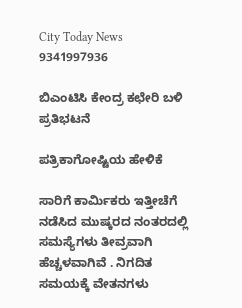City Today News
9341997936

ಬಿಎಂಟಿಸಿ ಕೇಂದ್ರ ಕಛೇರಿ ಬಳಿ ಪ್ರತಿಭಟನೆ

ಪತ್ರಿಕಾಗೋಷ್ಟಿಯ ಹೇಳಿಕೆ

ಸಾರಿಗೆ ಕಾರ್ಮಿಕರು ಇತ್ತೀಚೆಗೆ ನಡೆಸಿದ ಮುಷ್ಕರದ ನಂತರದಲ್ಲಿ ಸಮಸ್ಯೆಗಳು ತೀವ್ರವಾಗಿ ಹೆಚ್ಚಳವಾಗಿವೆ . ನಿಗದಿತ ಸಮಯಕ್ಕೆ ವೇತನಗಳು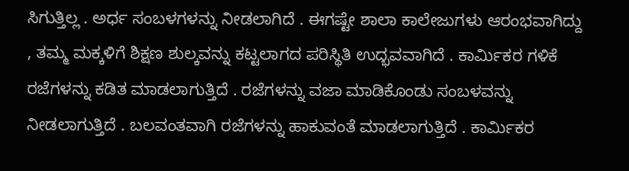ಸಿಗುತ್ತಿಲ್ಲ . ಅರ್ಧ ಸಂಬಳಗಳನ್ನು ನೀಡಲಾಗಿದೆ . ಈಗಷ್ಟೇ ಶಾಲಾ ಕಾಲೇಜುಗಳು ಆರಂಭವಾಗಿದ್ದು , ತಮ್ಮ ಮಕ್ಕಳಿಗೆ ಶಿಕ್ಷಣ ಶುಲ್ಕವನ್ನು ಕಟ್ಟಲಾಗದ ಪರಿಸ್ಥಿತಿ ಉದ್ಭವವಾಗಿದೆ . ಕಾರ್ಮಿಕರ ಗಳಿಕೆ ರಜೆಗಳನ್ನು ಕಡಿತ ಮಾಡಲಾಗುತ್ತಿದೆ . ರಜೆಗಳನ್ನು ವಜಾ ಮಾಡಿಕೊಂಡು ಸಂಬಳವನ್ನು ನೀಡಲಾಗುತ್ತಿದೆ . ಬಲವಂತವಾಗಿ ರಜೆಗಳನ್ನು ಹಾಕುವಂತೆ ಮಾಡಲಾಗುತ್ತಿದೆ . ಕಾರ್ಮಿಕರ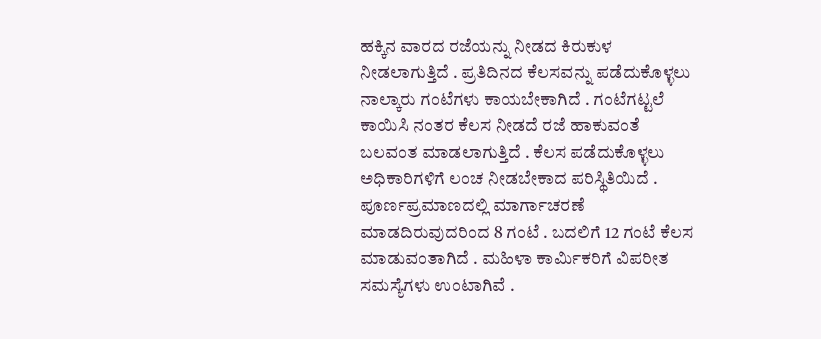ಹಕ್ಕಿನ ವಾರದ ರಜೆಯನ್ನು ನೀಡದ ಕಿರುಕುಳ ನೀಡಲಾಗುತ್ತಿದೆ . ಪ್ರತಿದಿನದ ಕೆಲಸವನ್ನು ಪಡೆದುಕೊಳ್ಳಲು ನಾಲ್ಕಾರು ಗಂಟೆಗಳು ಕಾಯಬೇಕಾಗಿದೆ . ಗಂಟೆಗಟ್ಟಲೆ ಕಾಯಿಸಿ ನಂತರ ಕೆಲಸ ನೀಡದೆ ರಜೆ ಹಾಕುವಂತೆ ಬಲವಂತ ಮಾಡಲಾಗುತ್ತಿದೆ . ಕೆಲಸ ಪಡೆದುಕೊಳ್ಳಲು ಅಧಿಕಾರಿಗಳಿಗೆ ಲಂಚ ನೀಡಬೇಕಾದ ಪರಿಸ್ಥಿತಿಯಿದೆ . ಪೂರ್ಣಪ್ರಮಾಣದಲ್ಲಿ ಮಾರ್ಗಾಚರಣೆ ಮಾಡದಿರುವುದರಿಂದ 8 ಗಂಟೆ . ಬದಲಿಗೆ 12 ಗಂಟೆ ಕೆಲಸ ಮಾಡುವಂತಾಗಿದೆ . ಮಹಿಳಾ ಕಾರ್ಮಿಕರಿಗೆ ವಿಪರೀತ ಸಮಸ್ಯೆಗಳು ಉಂಟಾಗಿವೆ .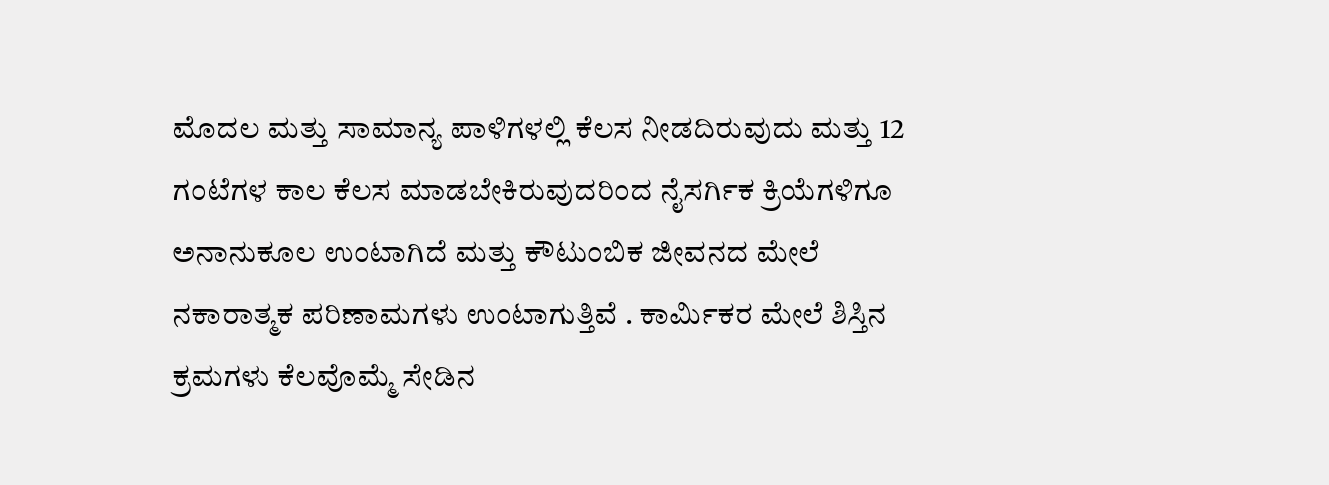ಮೊದಲ ಮತ್ತು ಸಾಮಾನ್ಯ ಪಾಳಿಗಳಲ್ಲಿ ಕೆಲಸ ನೀಡದಿರುವುದು ಮತ್ತು 12 ಗಂಟೆಗಳ ಕಾಲ ಕೆಲಸ ಮಾಡಬೇಕಿರುವುದರಿಂದ ನೈಸರ್ಗಿಕ ಕ್ರಿಯೆಗಳಿಗೂ ಅನಾನುಕೂಲ ಉಂಟಾಗಿದೆ ಮತ್ತು ಕೌಟುಂಬಿಕ ಜೀವನದ ಮೇಲೆ ನಕಾರಾತ್ಮಕ ಪರಿಣಾಮಗಳು ಉಂಟಾಗುತ್ತಿವೆ . ಕಾರ್ಮಿಕರ ಮೇಲೆ ಶಿಸ್ತಿನ ಕ್ರಮಗಳು ಕೆಲವೊಮ್ಮೆ ಸೇಡಿನ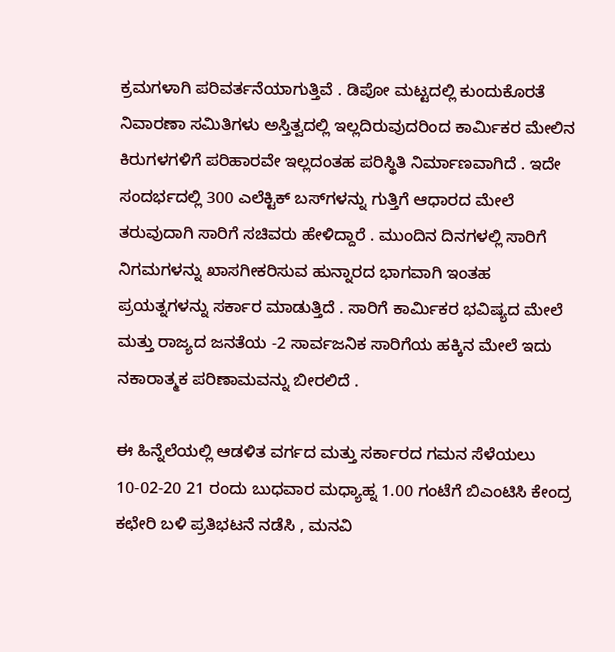ಕ್ರಮಗಳಾಗಿ ಪರಿವರ್ತನೆಯಾಗುತ್ತಿವೆ . ಡಿಪೋ ಮಟ್ಟದಲ್ಲಿ ಕುಂದುಕೊರತೆ ನಿವಾರಣಾ ಸಮಿತಿಗಳು ಅಸ್ತಿತ್ವದಲ್ಲಿ ಇಲ್ಲದಿರುವುದರಿಂದ ಕಾರ್ಮಿಕರ ಮೇಲಿನ ಕಿರುಗಳಗಳಿಗೆ ಪರಿಹಾರವೇ ಇಲ್ಲದಂತಹ ಪರಿಸ್ಥಿತಿ ನಿರ್ಮಾಣವಾಗಿದೆ . ಇದೇ ಸಂದರ್ಭದಲ್ಲಿ 300 ಎಲೆಕ್ಟಿಕ್‌ ಬಸ್‌ಗಳನ್ನು ಗುತ್ತಿಗೆ ಆಧಾರದ ಮೇಲೆ ತರುವುದಾಗಿ ಸಾರಿಗೆ ಸಚಿವರು ಹೇಳಿದ್ದಾರೆ . ಮುಂದಿನ ದಿನಗಳಲ್ಲಿ ಸಾರಿಗೆ ನಿಗಮಗಳನ್ನು ಖಾಸಗೀಕರಿಸುವ ಹುನ್ನಾರದ ಭಾಗವಾಗಿ ಇಂತಹ ಪ್ರಯತ್ನಗಳನ್ನು ಸರ್ಕಾರ ಮಾಡುತ್ತಿದೆ . ಸಾರಿಗೆ ಕಾರ್ಮಿಕರ ಭವಿಷ್ಯದ ಮೇಲೆ ಮತ್ತು ರಾಜ್ಯದ ಜನತೆಯ -2 ಸಾರ್ವಜನಿಕ ಸಾರಿಗೆಯ ಹಕ್ಕಿನ ಮೇಲೆ ಇದು ನಕಾರಾತ್ಮಕ ಪರಿಣಾಮವನ್ನು ಬೀರಲಿದೆ .

ಈ ಹಿನ್ನೆಲೆಯಲ್ಲಿ ಆಡಳಿತ ವರ್ಗದ ಮತ್ತು ಸರ್ಕಾರದ ಗಮನ ಸೆಳೆಯಲು 10-02-20 21 ರಂದು ಬುಧವಾರ ಮಧ್ಯಾಹ್ನ 1.00 ಗಂಟೆಗೆ ಬಿಎಂಟಿಸಿ ಕೇಂದ್ರ ಕಛೇರಿ ಬಳಿ ಪ್ರತಿಭಟನೆ ನಡೆಸಿ , ಮನವಿ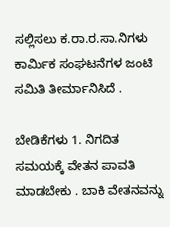ಸಲ್ಲಿಸಲು ಕ.ರಾ.ರ.ಸಾ.ನಿಗಳು ಕಾರ್ಮಿಕ ಸಂಘಟನೆಗಳ ಜಂಟಿ ಸಮಿತಿ ತೀರ್ಮಾನಿಸಿದೆ .

ಬೇಡಿಕೆಗಳು 1. ನಿಗದಿತ ಸಮಯಕ್ಕೆ ವೇತನ ಪಾವತಿ ಮಾಡಬೇಕು . ಬಾಕಿ ವೇತನವನ್ನು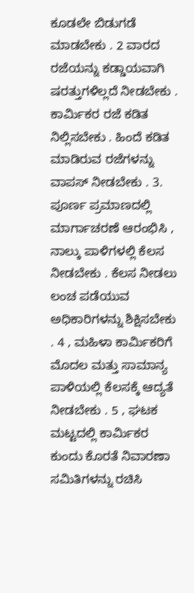ಕೂಡಲೇ ಬಿಡುಗಡೆ ಮಾಡಬೇಕು . 2 ವಾರದ ರಜೆಯನ್ನು ಕಡ್ಡಾಯವಾಗಿ ಷರತ್ತುಗಳಿಲ್ಲದೆ ನೀಡಬೇಕು . ಕಾರ್ಮಿಕರ ರಜೆ ಕಡಿತ ನಿಲ್ಲಿಸಬೇಕು . ಹಿಂದೆ ಕಡಿತ ಮಾಡಿರುವ ರಜೆಗಳನ್ನು ವಾಪಸ್ ನೀಡಬೇಕು . 3. ಪೂರ್ಣ ಪ್ರಮಾಣದಲ್ಲಿ ಮಾರ್ಗಾಚರಣೆ ಆರಂಭಿಸಿ , ನಾಲ್ಕು ಪಾಳಿಗಳಲ್ಲಿ ಕೆಲಸ ನೀಡಬೇಕು . ಕೆಲಸ ನೀಡಲು ಲಂಚ ಪಡೆಯುವ ಅಧಿಕಾರಿಗಳನ್ನು ಶಿಕ್ಷಿಸಬೇಕು . 4 , ಮಹಿಳಾ ಕಾರ್ಮಿಕರಿಗೆ ಮೊದಲ ಮತ್ತು ಸಾಮಾನ್ಯ ಪಾಳಿಯಲ್ಲಿ ಕೆಲಸಕ್ಕೆ ಆದ್ಯತೆ ನೀಡಬೇಕು . 5 , ಘಟಕ ಮಟ್ಟದಲ್ಲಿ ಕಾರ್ಮಿಕರ ಕುಂದು ಕೊರತೆ ನಿವಾರಣಾ ಸಮಿತಿಗಳನ್ನು ರಚಿಸಿ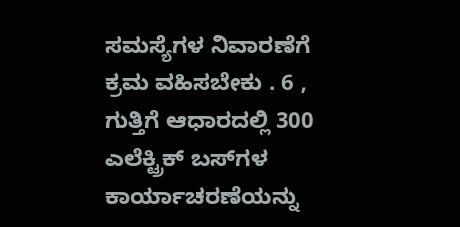ಸಮಸ್ಯೆಗಳ ನಿವಾರಣೆಗೆ ಕ್ರಮ ವಹಿಸಬೇಕು . 6 , ಗುತ್ತಿಗೆ ಆಧಾರದಲ್ಲಿ 300 ಎಲೆಕ್ಟ್ರಿಕ್ ಬಸ್‌ಗಳ ಕಾರ್ಯಾಚರಣೆಯನ್ನು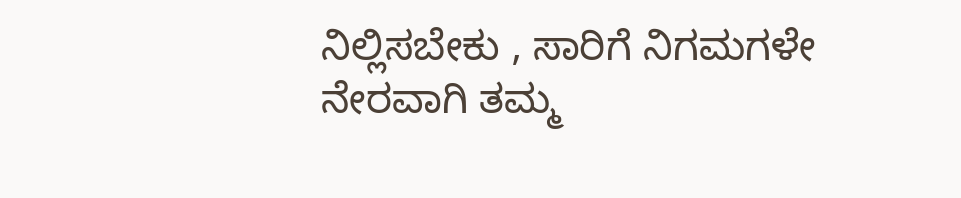ನಿಲ್ಲಿಸಬೇಕು , ಸಾರಿಗೆ ನಿಗಮಗಳೇ ನೇರವಾಗಿ ತಮ್ಮ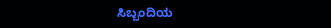ಸಿಬ್ಬಂದಿಯ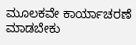ಮೂಲಕವೇ ಕಾರ್ಯಾಚರಣೆ ಮಾಡಬೇಕು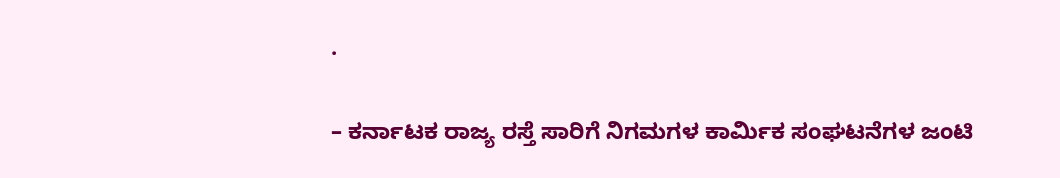.

– ಕರ್ನಾಟಕ ರಾಜ್ಯ ರಸ್ತೆ ಸಾರಿಗೆ ನಿಗಮಗಳ ಕಾರ್ಮಿಕ ಸಂಘಟನೆಗಳ ಜಂಟಿ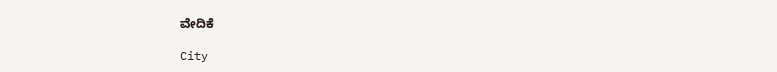ವೇದಿಕೆ

City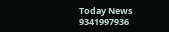Today News
9341997936